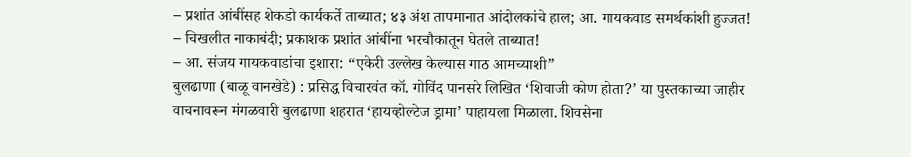– प्रशांत आंबींसह शेकडो कार्यकर्ते ताब्यात; ४३ अंश तापमानात आंदोलकांचे हाल; आ. गायकवाड समर्थकांशी हुज्जत!
– चिखलीत नाकाबंदी; प्रकाशक प्रशांत आंबींना भरचौकातून घेतले ताब्यात!
– आ. संजय गायकवाडांचा इशारा: “एकेरी उल्लेख केल्यास गाठ आमच्याशी”
बुलढाणा (बाळू वानखेडे) : प्रसिद्ध विचारवंत कॉ. गोविंद पानसरे लिखित ‘शिवाजी कोण होता?’ या पुस्तकाच्या जाहीर वाचनावरून मंगळवारी बुलढाणा शहरात ‘हायव्होल्टेज ड्रामा’ पाहायला मिळाला. शिवसेना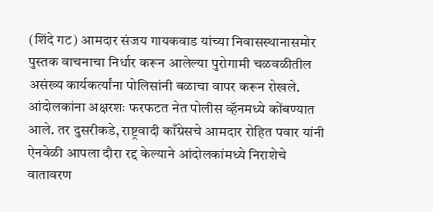(शिंदे गट) आमदार संजय गायकवाड यांच्या निवासस्थानासमोर पुस्तक वाचनाचा निर्धार करून आलेल्या पुरोगामी चळवळीतील असंख्य कार्यकर्त्यांना पोलिसांनी बळाचा वापर करून रोखले. आंदोलकांना अक्षरशः फरफटत नेत पोलीस व्हॅनमध्ये कोंबण्यात आले. तर दुसरीकडे, राष्ट्रवादी काँग्रेसचे आमदार रोहित पवार यांनी ऐनवेळी आपला दौरा रद्द केल्याने आंदोलकांमध्ये निराशेचे वातावरण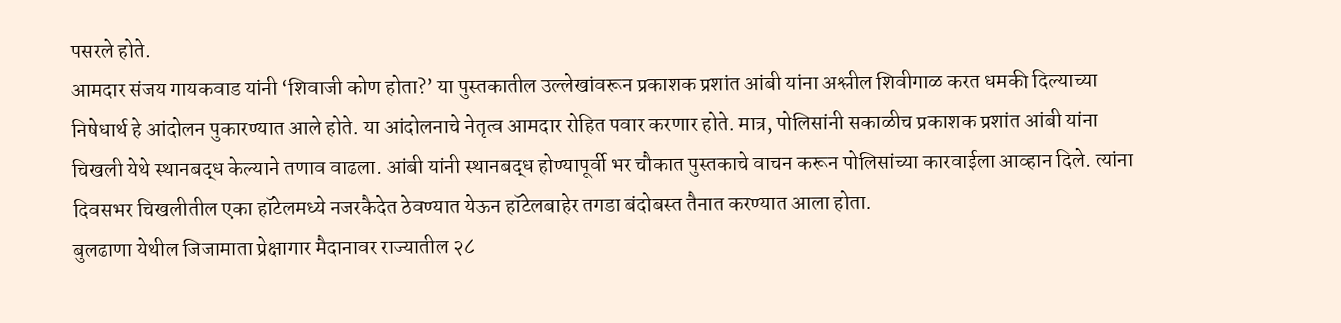पसरले होते.
आमदार संजय गायकवाड यांनी ‘शिवाजी कोण होता?’ या पुस्तकातील उल्लेखांवरून प्रकाशक प्रशांत आंबी यांना अश्लील शिवीगाळ करत धमकी दिल्याच्या निषेधार्थ हे आंदोलन पुकारण्यात आले होते. या आंदोलनाचे नेतृत्व आमदार रोहित पवार करणार होते. मात्र, पोलिसांनी सकाळीच प्रकाशक प्रशांत आंबी यांना चिखली येथे स्थानबद्ध केल्याने तणाव वाढला. आंबी यांनी स्थानबद्ध होण्यापूर्वी भर चौकात पुस्तकाचे वाचन करून पोलिसांच्या कारवाईला आव्हान दिले. त्यांना दिवसभर चिखलीतील एका हॉटेलमध्ये नजरकैदेत ठेवण्यात येऊन हॉटेलबाहेर तगडा बंदोबस्त तैनात करण्यात आला होता.
बुलढाणा येथील जिजामाता प्रेक्षागार मैदानावर राज्यातील २८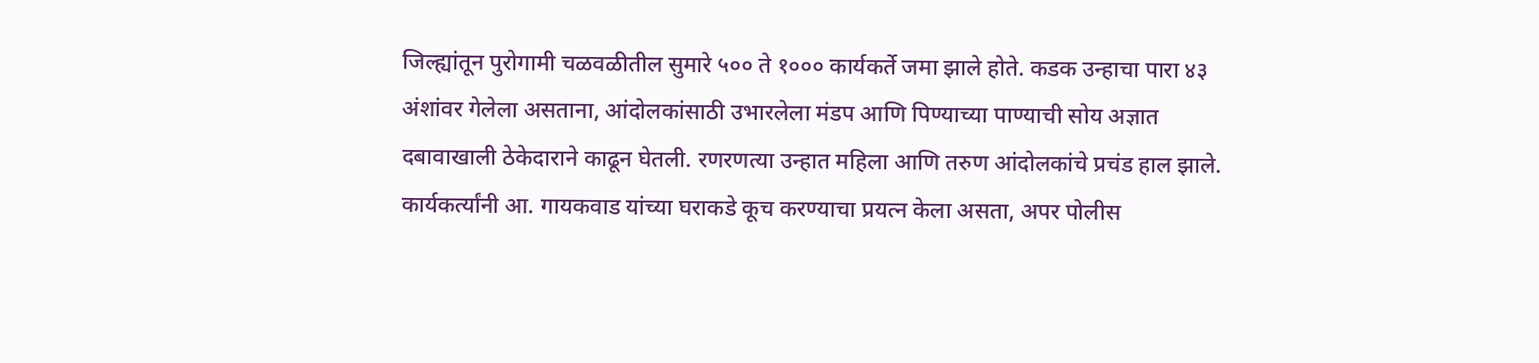जिल्ह्यांतून पुरोगामी चळवळीतील सुमारे ५०० ते १००० कार्यकर्ते जमा झाले होते. कडक उन्हाचा पारा ४३ अंशांवर गेलेला असताना, आंदोलकांसाठी उभारलेला मंडप आणि पिण्याच्या पाण्याची सोय अज्ञात दबावाखाली ठेकेदाराने काढून घेतली. रणरणत्या उन्हात महिला आणि तरुण आंदोलकांचे प्रचंड हाल झाले. कार्यकर्त्यांनी आ. गायकवाड यांच्या घराकडे कूच करण्याचा प्रयत्न केला असता, अपर पोलीस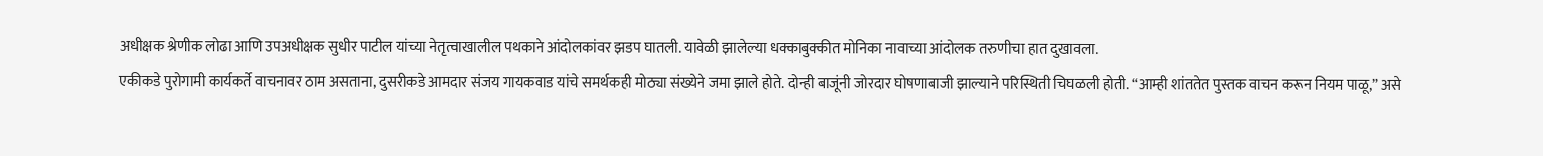अधीक्षक श्रेणीक लोढा आणि उपअधीक्षक सुधीर पाटील यांच्या नेतृत्वाखालील पथकाने आंदोलकांवर झडप घातली. यावेळी झालेल्या धक्काबुक्कीत मोनिका नावाच्या आंदोलक तरुणीचा हात दुखावला.
एकीकडे पुरोगामी कार्यकर्ते वाचनावर ठाम असताना, दुसरीकडे आमदार संजय गायकवाड यांचे समर्थकही मोठ्या संख्येने जमा झाले होते. दोन्ही बाजूंनी जोरदार घोषणाबाजी झाल्याने परिस्थिती चिघळली होती. “आम्ही शांततेत पुस्तक वाचन करून नियम पाळू,” असे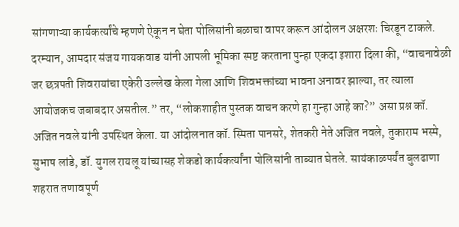सांगणाऱ्या कार्यकर्त्यांचे म्हणणे ऐकून न घेता पोलिसांनी बळाचा वापर करून आंदोलन अक्षरशः चिरडून टाकले. दरम्यान, आमदार संजय गायकवाड यांनी आपली भूमिका स्पष्ट करताना पुन्हा एकदा इशारा दिला की, “वाचनावेळी जर छत्रपती शिवरायांचा एकेरी उल्लेख केला गेला आणि शिवभक्तांच्या भावना अनावर झाल्या, तर त्याला आयोजकच जबाबदार असतील.” तर, “लोकशाहीत पुस्तक वाचन करणे हा गुन्हा आहे का?” असा प्रश्न कॉ. अजित नवले यांनी उपस्थित केला. या आंदोलनात कॉ. स्मिता पानसरे, शेतकरी नेते अजित नवले, तुकाराम भस्मे, सुभाष लांडे, डॉ. युगल रायलू यांच्यासह शेकडो कार्यकर्त्यांना पोलिसांनी ताब्यात घेतले. सायंकाळपर्यंत बुलढाणा शहरात तणावपूर्ण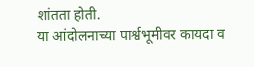शांतता होती.
या आंदोलनाच्या पार्श्वभूमीवर कायदा व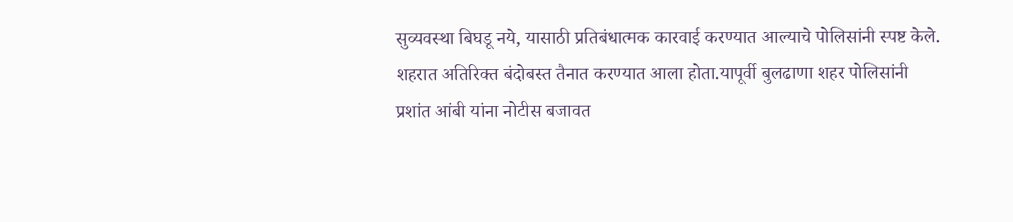सुव्यवस्था बिघडू नये, यासाठी प्रतिबंधात्मक कारवाई करण्यात आल्याचे पोलिसांनी स्पष्ट केले. शहरात अतिरिक्त बंदोबस्त तैनात करण्यात आला होता.यापूर्वी बुलढाणा शहर पोलिसांनी प्रशांत आंबी यांना नोटीस बजावत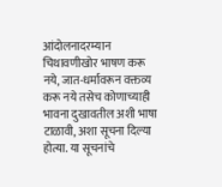आंदोलनादरम्यान चिथावणीखोर भाषण करू नये, जात-धर्मावरून वक्तव्य करू नये तसेच कोणाच्याही भावना दुखावतील अशी भाषा टाळावी, अशा सूचना दिल्या होत्या. या सूचनांचे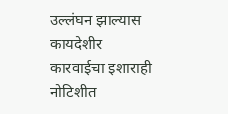उल्लंघन झाल्यास कायदेशीर कारवाईचा इशाराही नोटिशीत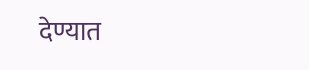देण्यात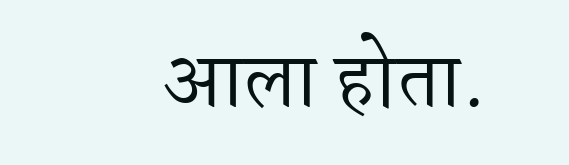आला होता.